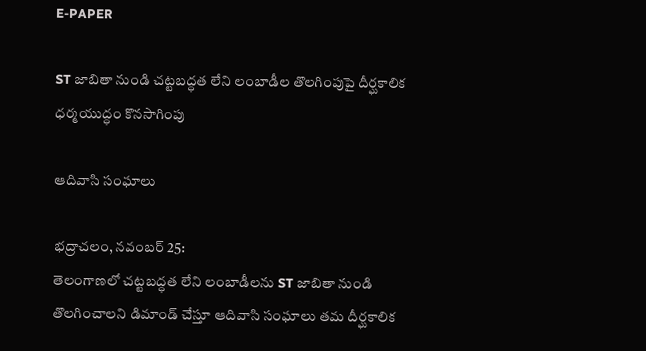E-PAPER

ST జాబితా నుండి చట్టబద్ధత లేని లంబాడీల తొలగింపుపై దీర్ఘకాలిక ధర్మయుద్ధం కొనసాగింపు

ఆదివాసి సంఘాలు

భద్రాచలం, నవంబర్ 25:
తెలంగాణలో చట్టబద్ధత లేని లంబాడీలను ST జాబితా నుండి తొలగించాలని డిమాండ్ చేస్తూ ఆదివాసి సంఘాలు తమ దీర్ఘకాలిక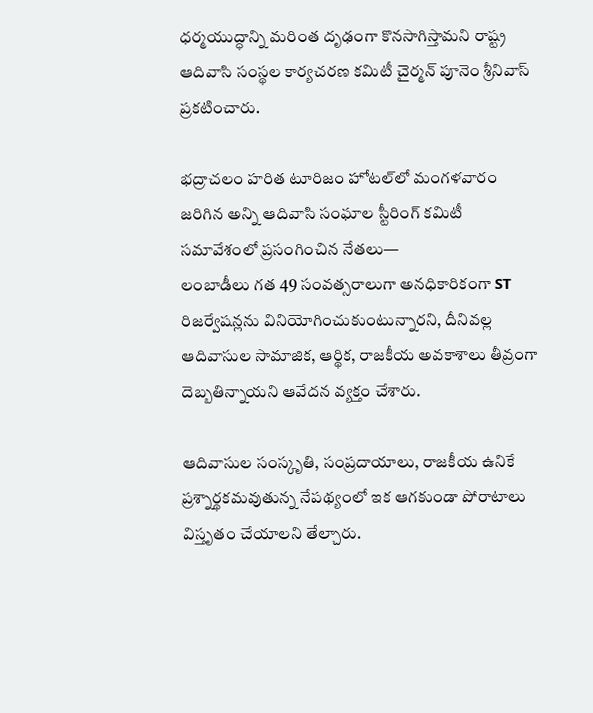ధర్మయుద్ధాన్ని మరింత దృఢంగా కొనసాగిస్తామని రాష్ట్ర ఆదివాసి సంస్థల కార్యచరణ కమిటీ చైర్మన్ పూనెం శ్రీనివాస్ ప్రకటించారు.

భద్రాచలం హరిత టూరిజం హోటల్‌లో మంగళవారం జరిగిన అన్ని ఆదివాసి సంఘాల స్టీరింగ్ కమిటీ సమావేశంలో ప్రసంగించిన నేతలు—
లంబాడీలు గత 49 సంవత్సరాలుగా అనధికారికంగా ST రిజర్వేషన్లను వినియోగించుకుంటున్నారని, దీనివల్ల ఆదివాసుల సామాజిక, ఆర్థిక, రాజకీయ అవకాశాలు తీవ్రంగా దెబ్బతిన్నాయని ఆవేదన వ్యక్తం చేశారు.

ఆదివాసుల సంస్కృతి, సంప్రదాయాలు, రాజకీయ ఉనికే ప్రశ్నార్థకమవుతున్న నేపథ్యంలో ఇక ఆగకుండా పోరాటాలు విస్తృతం చేయాలని తేల్చారు.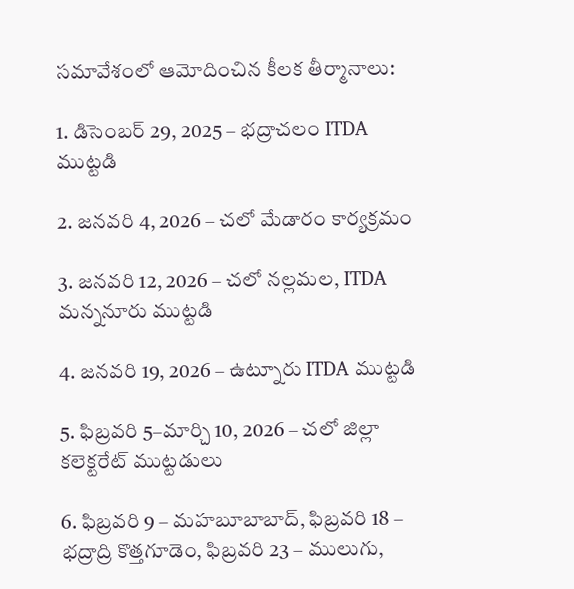సమావేశంలో ఆమోదించిన కీలక తీర్మానాలు:

1. డిసెంబర్ 29, 2025 – భద్రాచలం ITDA ముట్టడి

2. జనవరి 4, 2026 – చలో మేడారం కార్యక్రమం

3. జనవరి 12, 2026 – చలో నల్లమల, ITDA మన్ననూరు ముట్టడి

4. జనవరి 19, 2026 – ఉట్నూరు ITDA ముట్టడి

5. ఫిబ్రవరి 5–మార్చి 10, 2026 – చలో జిల్లా కలెక్టరేట్ ముట్టడులు

6. ఫిబ్రవరి 9 – మహబూబాబాద్, ఫిబ్రవరి 18 – భద్రాద్రి కొత్తగూడెం, ఫిబ్రవరి 23 – ములుగు,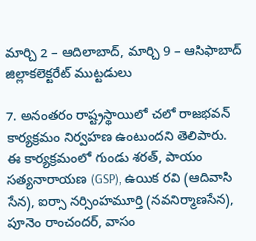మార్చి 2 – ఆదిలాబాద్, మార్చి 9 – ఆసిఫాబాద్ జిల్లాకలెక్టరేట్ ముట్టడులు

7. అనంతరం రాష్ట్రస్థాయిలో చలో రాజభవన్ కార్యక్రమం నిర్వహణ ఉంటుందని తెలిపారు.
ఈ కార్యక్రమంలో గుండు శరత్, పాయం సత్యనారాయణ (GSP), ఉయిక రవి (ఆదివాసి సేన), ఐర్సా నర్సింహమూర్తి (నవనిర్మాణసేన), పూనెం రాంచందర్, వాసం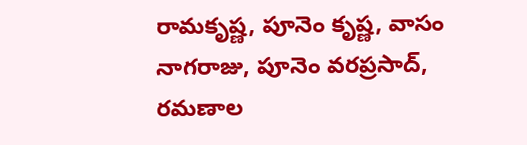రామకృష్ణ, పూనెం కృష్ణ, వాసం నాగరాజు, పూనెం వరప్రసాద్, రమణాల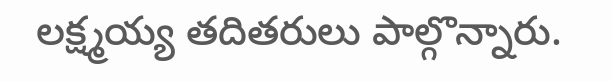లక్ష్మయ్య తదితరులు పాల్గొన్నారు.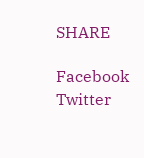SHARE

Facebook
Twitter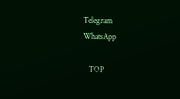Telegram
WhatsApp

   TOP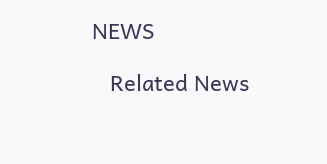NEWS

   Related News